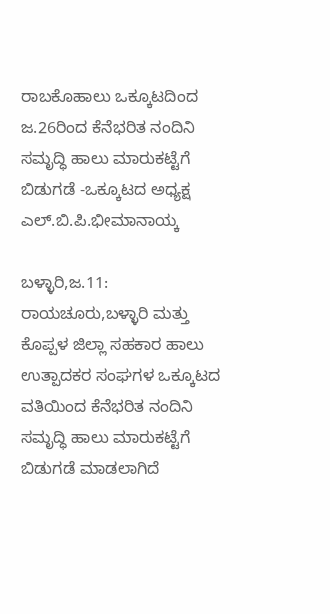ರಾಬಕೊಹಾಲು ಒಕ್ಕೂಟದಿಂದ ಜ.26ರಿಂದ ಕೆನೆಭರಿತ ನಂದಿನಿ ಸಮೃದ್ಧಿ ಹಾಲು ಮಾರುಕಟ್ಟೆಗೆ ಬಿಡುಗಡೆ -ಒಕ್ಕೂಟದ ಅಧ್ಯಕ್ಷ ಎಲ್.ಬಿ.ಪಿ.ಭೀಮಾನಾಯ್ಕ

ಬಳ್ಳಾರಿ,ಜ.11: ರಾಯಚೂರು,ಬಳ್ಳಾರಿ ಮತ್ತು ಕೊಪ್ಪಳ ಜಿಲ್ಲಾ ಸಹಕಾರ ಹಾಲು ಉತ್ಪಾದಕರ ಸಂಘಗಳ ಒಕ್ಕೂಟದ ವತಿಯಿಂದ ಕೆನೆಭರಿತ ನಂದಿನಿ ಸಮೃದ್ಧಿ ಹಾಲು ಮಾರುಕಟ್ಟೆಗೆ ಬಿಡುಗಡೆ ಮಾಡಲಾಗಿದೆ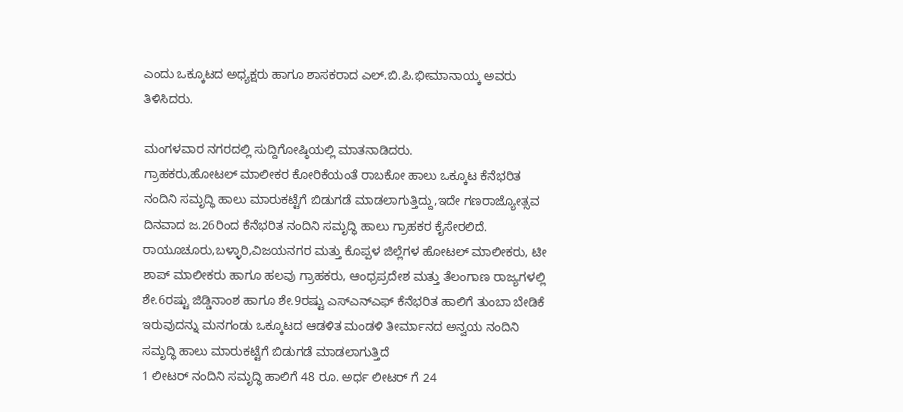ಎಂದು ಒಕ್ಕೂಟದ ಅಧ್ಯಕ್ಷರು ಹಾಗೂ ಶಾಸಕರಾದ ಎಲ್.ಬಿ.ಪಿ.ಭೀಮಾನಾಯ್ಕ ಅವರು ತಿಳಿಸಿದರು.

ಮಂಗಳವಾರ ನಗರದಲ್ಲಿ ಸುದ್ದಿಗೋಷ್ಠಿಯಲ್ಲಿ ಮಾತನಾಡಿದರು.
ಗ್ರಾಹಕರು,ಹೋಟಲ್ ಮಾಲೀಕರ ಕೋರಿಕೆಯಂತೆ ರಾಬಕೋ ಹಾಲು ಒಕ್ಕೂಟ ಕೆನೆಭರಿತ ನಂದಿನಿ ಸಮೃದ್ಧಿ ಹಾಲು ಮಾರುಕಟ್ಟೆಗೆ ಬಿಡುಗಡೆ ಮಾಡಲಾಗುತ್ತಿದ್ದು,ಇದೇ ಗಣರಾಜ್ಯೋತ್ಸವ ದಿನವಾದ ಜ.26ರಿಂದ ಕೆನೆಭರಿತ ನಂದಿನಿ ಸಮೃದ್ಧಿ ಹಾಲು ಗ್ರಾಹಕರ ಕೈಸೇರಲಿದೆ.
ರಾಯೂಚೂರು,ಬಳ್ಳಾರಿ,ವಿಜಯನಗರ ಮತ್ತು ಕೊಪ್ಪಳ ಜಿಲ್ಲೆಗಳ ಹೋಟಲ್ ಮಾಲೀಕರು, ಟೀ ಶಾಪ್ ಮಾಲೀಕರು ಹಾಗೂ ಹಲವು ಗ್ರಾಹಕರು, ಆಂಧ್ರಪ್ರದೇಶ ಮತ್ತು ತೆಲಂಗಾಣ ರಾಜ್ಯಗಳಲ್ಲಿ ಶೇ.6ರಷ್ಟು ಜಿಡ್ಡಿನಾಂಶ ಹಾಗೂ ಶೇ.9ರಷ್ಟು ಎಸ್‍ಎನ್‍ಎಫ್ ಕೆನೆಭರಿತ ಹಾಲಿಗೆ ತುಂಬಾ ಬೇಡಿಕೆ ಇರುವುದನ್ನು ಮನಗಂಡು ಒಕ್ಕೂಟದ ಆಡಳಿತ ಮಂಡಳಿ ತೀರ್ಮಾನದ ಅನ್ವಯ ನಂದಿನಿ ಸಮೃದ್ಧಿ ಹಾಲು ಮಾರುಕಟ್ಟೆಗೆ ಬಿಡುಗಡೆ ಮಾಡಲಾಗುತ್ತಿದೆ
1 ಲೀಟರ್ ನಂದಿನಿ ಸಮೃದ್ಧಿ ಹಾಲಿಗೆ 48 ರೂ. ಅರ್ಧ ಲೀಟರ್ ಗೆ 24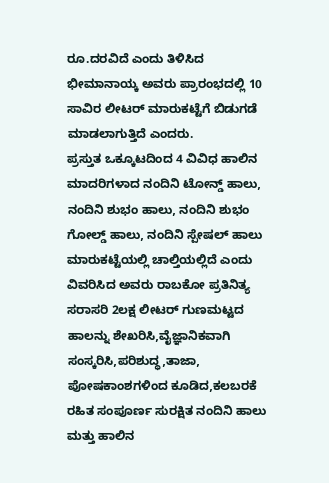ರೂ.ದರವಿದೆ ಎಂದು ತಿಳಿಸಿದ ಭೀಮಾನಾಯ್ಕ ಅವರು ಪ್ರಾರಂಭದಲ್ಲಿ 10 ಸಾವಿರ ಲೀಟರ್ ಮಾರುಕಟ್ಟೆಗೆ ಬಿಡುಗಡೆ ಮಾಡಲಾಗುತ್ತಿದೆ ಎಂದರು.
ಪ್ರಸ್ತುತ ಒಕ್ಕೂಟದಿಂದ 4 ವಿವಿಧ ಹಾಲಿನ ಮಾದರಿಗಳಾದ ನಂದಿನಿ ಟೋನ್ಡ್ ಹಾಲು, ನಂದಿನಿ ಶುಭಂ ಹಾಲು, ನಂದಿನಿ ಶುಭಂ ಗೋಲ್ಡ್ ಹಾಲು, ನಂದಿನಿ ಸ್ಪೇಷಲ್ ಹಾಲು ಮಾರುಕಟ್ಟೆಯಲ್ಲಿ ಚಾಲ್ತಿಯಲ್ಲಿದೆ ಎಂದು ವಿವರಿಸಿದ ಅವರು ರಾಬಕೋ ಪ್ರತಿನಿತ್ಯ ಸರಾಸರಿ 2ಲಕ್ಷ ಲೀಟರ್ ಗುಣಮಟ್ಟದ ಹಾಲನ್ನು ಶೇಖರಿಸಿ,ವೈಜ್ಞಾನಿಕವಾಗಿ ಸಂಸ್ಕರಿಸಿ,ಪರಿಶುದ್ಧ,ತಾಜಾ, ಪೋಷಕಾಂಶಗಳಿಂದ ಕೂಡಿದ,ಕಲಬರಕೆ ರಹಿತ ಸಂಪೂರ್ಣ ಸುರಕ್ಷಿತ ನಂದಿನಿ ಹಾಲು ಮತ್ತು ಹಾಲಿನ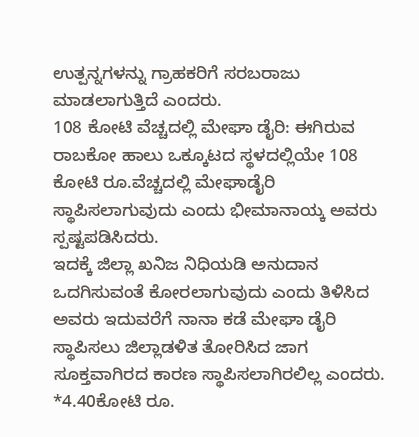ಉತ್ಪನ್ನಗಳನ್ನು ಗ್ರಾಹಕರಿಗೆ ಸರಬರಾಜು ಮಾಡಲಾಗುತ್ತಿದೆ ಎಂದರು.
108 ಕೋಟಿ ವೆಚ್ಚದಲ್ಲಿ ಮೇಘಾ ಡೈರಿ: ಈಗಿರುವ ರಾಬಕೋ ಹಾಲು ಒಕ್ಕೂಟದ ಸ್ಥಳದಲ್ಲಿಯೇ 108 ಕೋಟಿ ರೂ.ವೆಚ್ಚದಲ್ಲಿ ಮೇಘಾಡೈರಿ ಸ್ಥಾಪಿಸಲಾಗುವುದು ಎಂದು ಭೀಮಾನಾಯ್ಕ ಅವರು ಸ್ಪಷ್ಟಪಡಿಸಿದರು.
ಇದಕ್ಕೆ ಜಿಲ್ಲಾ ಖನಿಜ ನಿಧಿಯಡಿ ಅನುದಾನ ಒದಗಿಸುವಂತೆ ಕೋರಲಾಗುವುದು ಎಂದು ತಿಳಿಸಿದ ಅವರು ಇದುವರೆಗೆ ನಾನಾ ಕಡೆ ಮೇಘಾ ಡೈರಿ ಸ್ಥಾಪಿಸಲು ಜಿಲ್ಲಾಡಳಿತ ತೋರಿಸಿದ ಜಾಗ ಸೂಕ್ತವಾಗಿರದ ಕಾರಣ ಸ್ಥಾಪಿಸಲಾಗಿರಲಿಲ್ಲ ಎಂದರು.
*4.40ಕೋಟಿ ರೂ.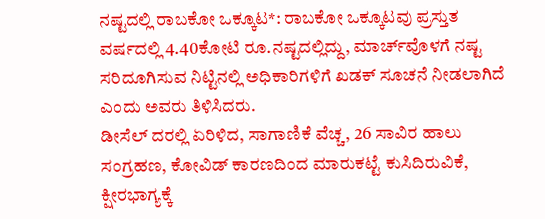ನಷ್ಟದಲ್ಲಿ ರಾಬಕೋ ಒಕ್ಕೂಟ*: ರಾಬಕೋ ಒಕ್ಕೂಟವು ಪ್ರಸ್ತುತ ವರ್ಷದಲ್ಲಿ 4.40ಕೋಟಿ ರೂ.ನಷ್ಟದಲ್ಲಿದ್ದು, ಮಾರ್ಚ್‍ವೊಳಗೆ ನಷ್ಟ ಸರಿದೂಗಿಸುವ ನಿಟ್ಟಿನಲ್ಲಿ ಅಧಿಕಾರಿಗಳಿಗೆ ಖಡಕ್ ಸೂಚನೆ ನೀಡಲಾಗಿದೆ ಎಂದು ಅವರು ತಿಳಿಸಿದರು.
ಡೀಸೆಲ್ ದರಲ್ಲಿ ಏರಿಳಿದ, ಸಾಗಾಣಿಕೆ ವೆಚ್ಚ, 26 ಸಾವಿರ ಹಾಲು ಸಂಗ್ರಹಣ, ಕೋವಿಡ್ ಕಾರಣದಿಂದ ಮಾರುಕಟ್ಟೆ ಕುಸಿದಿರುವಿಕೆ, ಕ್ಷೀರಭಾಗ್ಯಕ್ಕೆ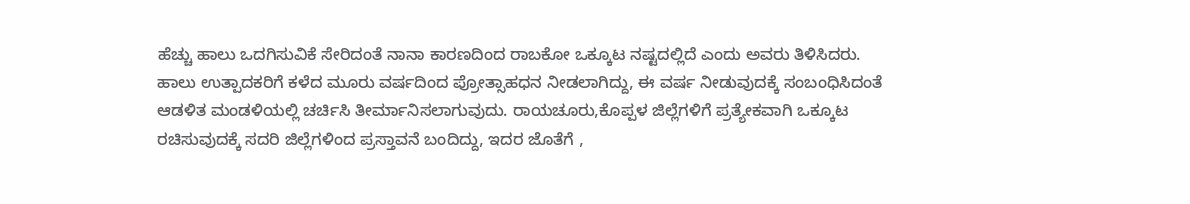ಹೆಚ್ಚು ಹಾಲು ಒದಗಿಸುವಿಕೆ ಸೇರಿದಂತೆ ನಾನಾ ಕಾರಣದಿಂದ ರಾಬಕೋ ಒಕ್ಕೂಟ ನಷ್ಟದಲ್ಲಿದೆ ಎಂದು ಅವರು ತಿಳಿಸಿದರು.
ಹಾಲು ಉತ್ಪಾದಕರಿಗೆ ಕಳೆದ ಮೂರು ವರ್ಷದಿಂದ ಪ್ರೋತ್ಸಾಹಧನ ನೀಡಲಾಗಿದ್ದು, ಈ ವರ್ಷ ನೀಡುವುದಕ್ಕೆ ಸಂಬಂಧಿಸಿದಂತೆ ಆಡಳಿತ ಮಂಡಳಿಯಲ್ಲಿ ಚರ್ಚಿಸಿ ತೀರ್ಮಾನಿಸಲಾಗುವುದು. ರಾಯಚೂರು,ಕೊಪ್ಪಳ ಜಿಲ್ಲೆಗಳಿಗೆ ಪ್ರತ್ಯೇಕವಾಗಿ ಒಕ್ಕೂಟ ರಚಿಸುವುದಕ್ಕೆ ಸದರಿ ಜಿಲ್ಲೆಗಳಿಂದ ಪ್ರಸ್ತಾವನೆ ಬಂದಿದ್ದು, ಇದರ ಜೊತೆಗೆ ,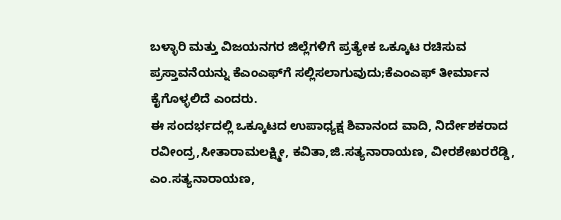ಬಳ್ಳಾರಿ ಮತ್ತು ವಿಜಯನಗರ ಜಿಲ್ಲೆಗಳಿಗೆ ಪ್ರತ್ಯೇಕ ಒಕ್ಕೂಟ ರಚಿಸುವ ಪ್ರಸ್ತಾವನೆಯನ್ನು ಕೆಎಂಎಫ್‍ಗೆ ಸಲ್ಲಿಸಲಾಗುವುದು;ಕೆಎಂಎಫ್ ತೀರ್ಮಾನ ಕೈಗೊಳ್ಳಲಿದೆ ಎಂದರು.
ಈ ಸಂದರ್ಭದಲ್ಲಿ ಒಕ್ಕೂಟದ ಉಪಾಧ್ಯಕ್ಷ ಶಿವಾನಂದ ವಾದಿ, ನಿರ್ದೇಶಕರಾದ ರವೀಂದ್ರ,ಸೀತಾರಾಮಲಕ್ಷ್ಮೀ, ಕವಿತಾ,ಜಿ.ಸತ್ಯನಾರಾಯಣ, ವೀರಶೇಖರರೆಡ್ಡಿ, ಎಂ.ಸತ್ಯನಾರಾಯಣ,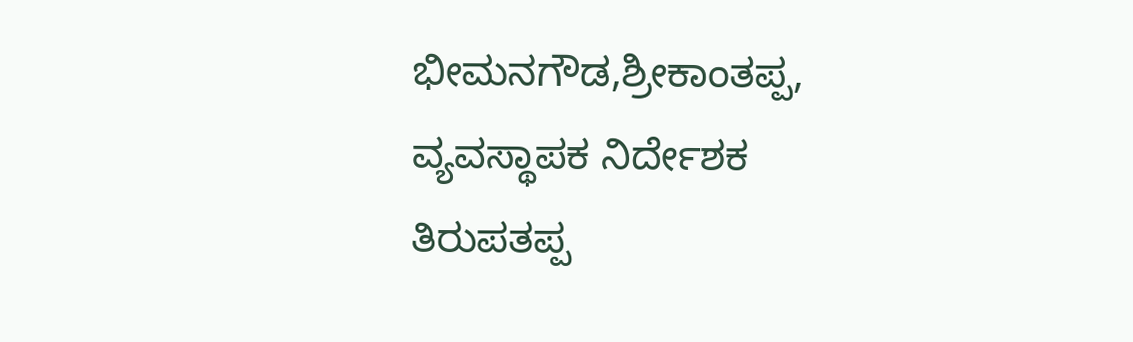ಭೀಮನಗೌಡ,ಶ್ರೀಕಾಂತಪ್ಪ, ವ್ಯವಸ್ಥಾಪಕ ನಿರ್ದೇಶಕ ತಿರುಪತಪ್ಪ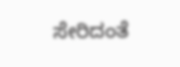ಸೇರಿದಂತೆ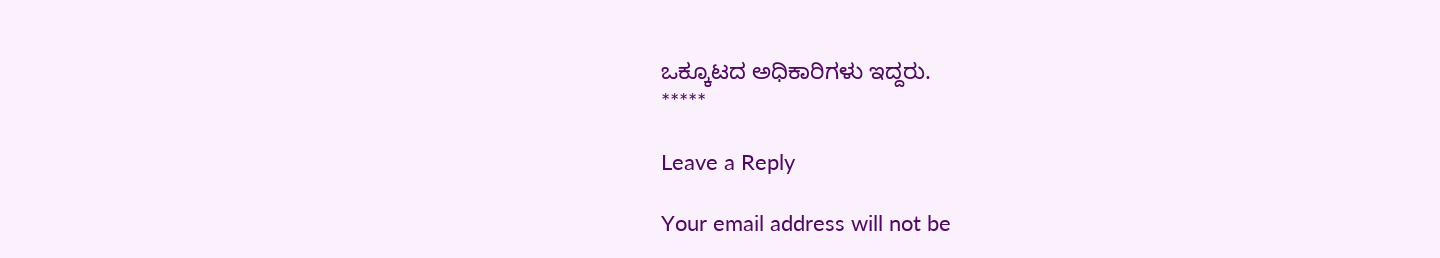ಒಕ್ಕೂಟದ ಅಧಿಕಾರಿಗಳು ಇದ್ದರು.
*****

Leave a Reply

Your email address will not be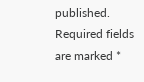published. Required fields are marked *